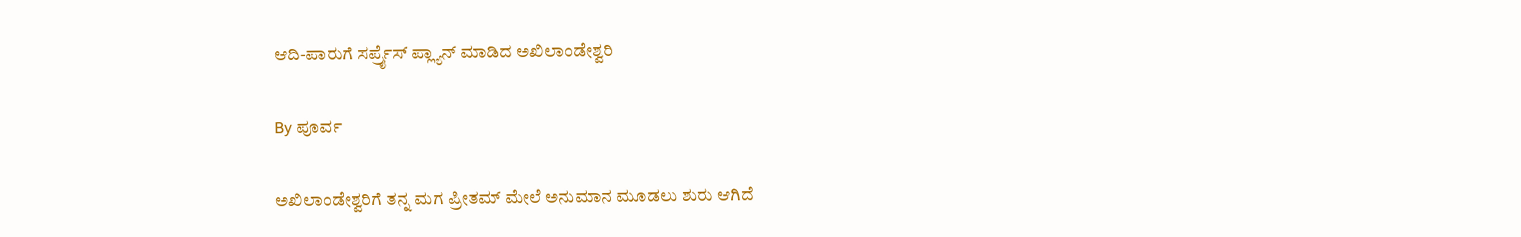ಆದಿ-ಪಾರುಗೆ ಸರ್ಪ್ರೈಸ್ ಪ್ಲ್ಯಾನ್ ಮಾಡಿದ ಅಖಿಲಾಂಡೇಶ್ವರಿ

By ಪೂರ್ವ

ಅಖಿಲಾಂಡೇಶ್ವರಿಗೆ ತನ್ನ ಮಗ ಪ್ರೀತಮ್ ಮೇಲೆ ಅನುಮಾನ ಮೂಡಲು ಶುರು ಆಗಿದೆ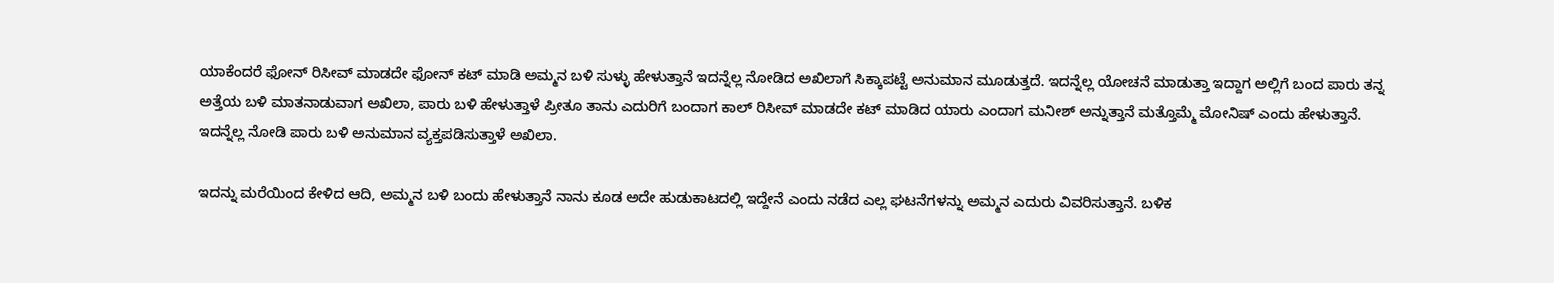ಯಾಕೆಂದರೆ ಫೋನ್ ರಿಸೀವ್ ಮಾಡದೇ ಫೋನ್ ಕಟ್ ಮಾಡಿ ಅಮ್ಮನ ಬಳಿ ಸುಳ್ಳು ಹೇಳುತ್ತಾನೆ ಇದನ್ನೆಲ್ಲ ನೋಡಿದ ಅಖಿಲಾಗೆ ಸಿಕ್ಕಾಪಟ್ಟೆ ಅನುಮಾನ ಮೂಡುತ್ತದೆ. ಇದನ್ನೆಲ್ಲ ಯೋಚನೆ ಮಾಡುತ್ತಾ ಇದ್ದಾಗ ಅಲ್ಲಿಗೆ ಬಂದ ಪಾರು ತನ್ನ ಅತ್ತೆಯ ಬಳಿ ಮಾತನಾಡುವಾಗ ಅಖಿಲಾ, ಪಾರು ಬಳಿ ಹೇಳುತ್ತಾಳೆ ಪ್ರೀತೂ ತಾನು ಎದುರಿಗೆ ಬಂದಾಗ ಕಾಲ್ ರಿಸೀವ್ ಮಾಡದೇ ಕಟ್ ಮಾಡಿದ ಯಾರು ಎಂದಾಗ ಮನೀಶ್ ಅನ್ನುತ್ತಾನೆ ಮತ್ತೊಮ್ಮೆ ಮೋನಿಷ್ ಎಂದು ಹೇಳುತ್ತಾನೆ. ಇದನ್ನೆಲ್ಲ ನೋಡಿ ಪಾರು ಬಳಿ ಅನುಮಾನ ವ್ಯಕ್ತಪಡಿಸುತ್ತಾಳೆ ಅಖಿಲಾ.

ಇದನ್ನು ಮರೆಯಿಂದ ಕೇಳಿದ ಆದಿ, ಅಮ್ಮನ ಬಳಿ ಬಂದು ಹೇಳುತ್ತಾನೆ ನಾನು ಕೂಡ ಅದೇ ಹುಡುಕಾಟದಲ್ಲಿ ಇದ್ದೇನೆ ಎಂದು ನಡೆದ ಎಲ್ಲ ಘಟನೆಗಳನ್ನು ಅಮ್ಮನ ಎದುರು ವಿವರಿಸುತ್ತಾನೆ. ಬಳಿಕ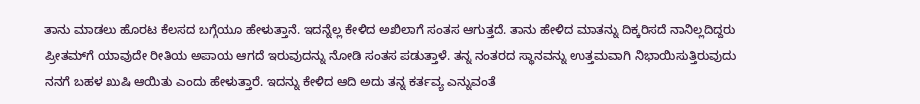ತಾನು ಮಾಡಲು ಹೊರಟ ಕೆಲಸದ ಬಗ್ಗೆಯೂ ಹೇಳುತ್ತಾನೆ. ಇದನ್ನೆಲ್ಲ ಕೇಳಿದ ಅಖಿಲಾಗೆ ಸಂತಸ ಆಗುತ್ತದೆ. ತಾನು ಹೇಳಿದ ಮಾತನ್ನು ದಿಕ್ಕರಿಸದೆ ನಾನಿಲ್ಲದಿದ್ದರು ಪ್ರೀತಮ್‌ಗೆ ಯಾವುದೇ ರೀತಿಯ ಅಪಾಯ ಆಗದೆ ಇರುವುದನ್ನು ನೋಡಿ ಸಂತಸ ಪಡುತ್ತಾಳೆ. ತನ್ನ ನಂತರದ ಸ್ಥಾನವನ್ನು ಉತ್ತಮವಾಗಿ ನಿಭಾಯಿಸುತ್ತಿರುವುದು ನನಗೆ ಬಹಳ ಖುಷಿ ಆಯಿತು ಎಂದು ಹೇಳುತ್ತಾರೆ. ಇದನ್ನು ಕೇಳಿದ ಆದಿ ಅದು ತನ್ನ ಕರ್ತವ್ಯ ಎನ್ನುವಂತೆ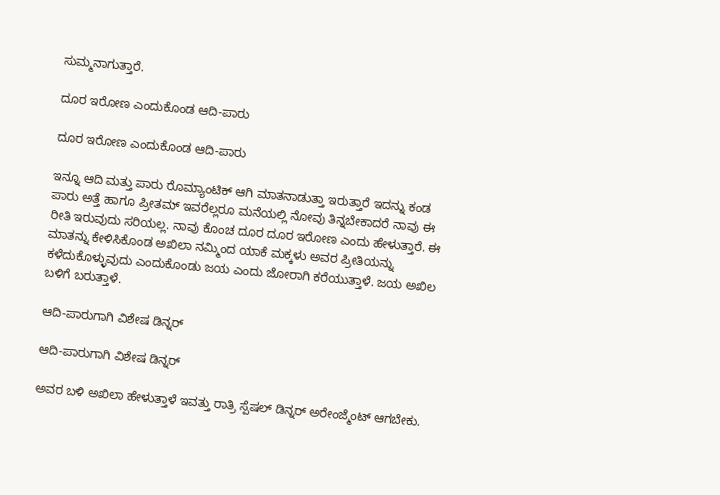ಸುಮ್ಮನಾಗುತ್ತಾರೆ.

ದೂರ ಇರೋಣ ಎಂದುಕೊಂಡ ಆದಿ-ಪಾರು

ದೂರ ಇರೋಣ ಎಂದುಕೊಂಡ ಆದಿ-ಪಾರು

ಇನ್ನೂ ಆದಿ ಮತ್ತು ಪಾರು ರೊಮ್ಯಾಂಟಿಕ್ ಆಗಿ ಮಾತನಾಡುತ್ತಾ ಇರುತ್ತಾರೆ ಇದನ್ನು ಕಂಡ ಪಾರು ಅತ್ತೆ ಹಾಗೂ ಪ್ರೀತಮ್ ಇವರೆಲ್ಲರೂ ಮನೆಯಲ್ಲಿ ನೋವು ತಿನ್ನಬೇಕಾದರೆ ನಾವು ಈ ರೀತಿ ಇರುವುದು ಸರಿಯಲ್ಲ. ನಾವು ಕೊಂಚ ದೂರ ದೂರ ಇರೋಣ ಎಂದು ಹೇಳುತ್ತಾರೆ. ಈ ಮಾತನ್ನು ಕೇಳಿಸಿಕೊಂಡ ಅಖಿಲಾ ನಮ್ಮಿಂದ ಯಾಕೆ ಮಕ್ಕಳು ಅವರ ಪ್ರೀತಿಯನ್ನು ಕಳೆದುಕೊಳ್ಳುವುದು ಎಂದುಕೊಂಡು ಜಯ ಎಂದು ಜೋರಾಗಿ ಕರೆಯುತ್ತಾಳೆ. ಜಯ ಅಖಿಲ ಬಳಿಗೆ ಬರುತ್ತಾಳೆ.

ಆದಿ-ಪಾರುಗಾಗಿ ವಿಶೇಷ ಡಿನ್ನರ್

ಆದಿ-ಪಾರುಗಾಗಿ ವಿಶೇಷ ಡಿನ್ನರ್

ಅವರ ಬಳಿ ಅಖಿಲಾ ಹೇಳುತ್ತಾಳೆ ಇವತ್ತು ರಾತ್ರಿ ಸ್ಪೆಷಲ್ ಡಿನ್ನರ್ ಅರೇಂಜ್ಮೆಂಟ್ ಆಗಬೇಕು.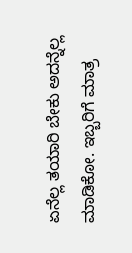ಏನೆಲ್ಲ ತಯಾರಿ ಬೇಕು ಅದನ್ನೆಲ್ಲ ಮಾಡಿಕೋ. ಇಬ್ಬರಿಗೆ ಮಾತ್ರ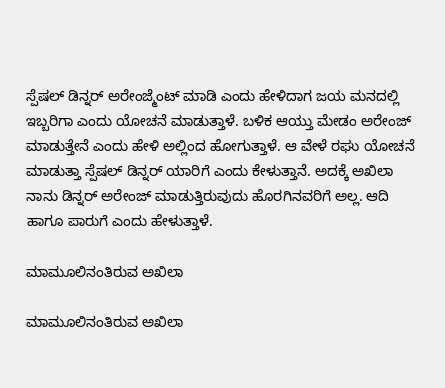ಸ್ಪೆಷಲ್ ಡಿನ್ನರ್ ಅರೇಂಜ್ಮೆಂಟ್ ಮಾಡಿ ಎಂದು ಹೇಳಿದಾಗ ಜಯ ಮನದಲ್ಲಿ ಇಬ್ಬರಿಗಾ ಎಂದು ಯೋಚನೆ ಮಾಡುತ್ತಾಳೆ. ಬಳಿಕ ಆಯ್ತು ಮೇಡಂ ಅರೇಂಜ್ ಮಾಡುತ್ತೇನೆ ಎಂದು ಹೇಳಿ ಅಲ್ಲಿಂದ ಹೋಗುತ್ತಾಳೆ. ಆ ವೇಳೆ ರಘು ಯೋಚನೆ ಮಾಡುತ್ತಾ ಸ್ಪೆಷಲ್ ಡಿನ್ನರ್ ಯಾರಿಗೆ ಎಂದು ಕೇಳುತ್ತಾನೆ. ಅದಕ್ಕೆ ಅಖಿಲಾ ನಾನು ಡಿನ್ನರ್ ಅರೇಂಜ್ ಮಾಡುತ್ತಿರುವುದು ಹೊರಗಿನವರಿಗೆ ಅಲ್ಲ. ಆದಿ ಹಾಗೂ ಪಾರುಗೆ ಎಂದು ಹೇಳುತ್ತಾಳೆ.

ಮಾಮೂಲಿನಂತಿರುವ ಅಖಿಲಾ

ಮಾಮೂಲಿನಂತಿರುವ ಅಖಿಲಾ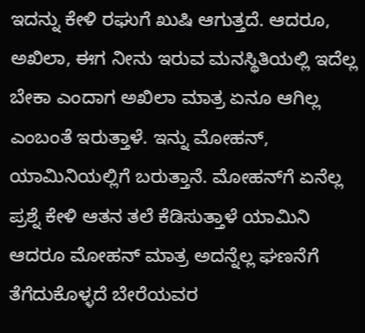ಇದನ್ನು ಕೇಳಿ ರಘುಗೆ ಖುಷಿ ಆಗುತ್ತದೆ. ಆದರೂ, ಅಖಿಲಾ, ಈಗ ನೀನು ಇರುವ ಮನಸ್ಥಿತಿಯಲ್ಲಿ ಇದೆಲ್ಲ ಬೇಕಾ ಎಂದಾಗ ಅಖಿಲಾ ಮಾತ್ರ ಏನೂ ಆಗಿಲ್ಲ ಎಂಬಂತೆ ಇರುತ್ತಾಳೆ. ಇನ್ನು ಮೋಹನ್, ಯಾಮಿನಿಯಲ್ಲಿಗೆ ಬರುತ್ತಾನೆ. ಮೋಹನ್‌ಗೆ ಏನೆಲ್ಲ ಪ್ರಶ್ನೆ ಕೇಳಿ ಆತನ ತಲೆ ಕೆಡಿಸುತ್ತಾಳೆ ಯಾಮಿನಿ ಆದರೂ ಮೋಹನ್ ಮಾತ್ರ ಅದನ್ನೆಲ್ಲ ಘಣನೆಗೆ ತೆಗೆದುಕೊಳ್ಳದೆ ಬೇರೆಯವರ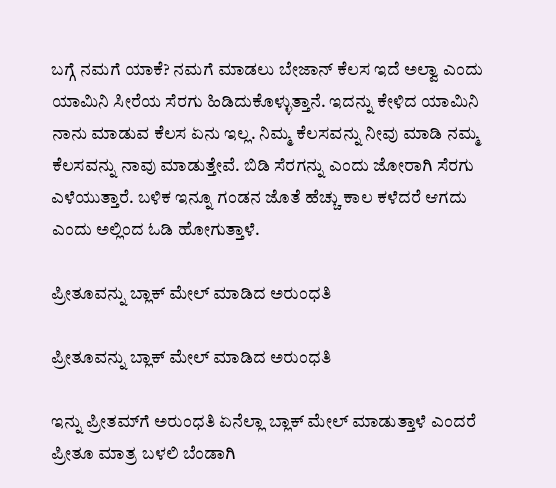ಬಗ್ಗೆ ನಮಗೆ ಯಾಕೆ? ನಮಗೆ ಮಾಡಲು ಬೇಜಾನ್ ಕೆಲಸ ಇದೆ ಅಲ್ವಾ ಎಂದು ಯಾಮಿನಿ ಸೀರೆಯ ಸೆರಗು ಹಿಡಿದುಕೊಳ್ಳುತ್ತಾನೆ. ಇದನ್ನು ಕೇಳಿದ ಯಾಮಿನಿ ನಾನು ಮಾಡುವ ಕೆಲಸ ಏನು ಇಲ್ಲ. ನಿಮ್ಮ ಕೆಲಸವನ್ನು ನೀವು ಮಾಡಿ ನಮ್ಮ ಕೆಲಸವನ್ನು ನಾವು ಮಾಡುತ್ತೇವೆ. ಬಿಡಿ ಸೆರಗನ್ನು ಎಂದು ಜೋರಾಗಿ ಸೆರಗು ಎಳೆಯುತ್ತಾರೆ. ಬಳಿಕ ಇನ್ನೂ ಗಂಡನ ಜೊತೆ ಹೆಚ್ಚು ಕಾಲ ಕಳೆದರೆ ಆಗದು ಎಂದು ಅಲ್ಲಿಂದ ಓಡಿ ಹೋಗುತ್ತಾಳೆ.

ಪ್ರೀತೂವನ್ನು ಬ್ಲಾಕ್ ಮೇಲ್ ಮಾಡಿದ ಅರುಂಧತಿ

ಪ್ರೀತೂವನ್ನು ಬ್ಲಾಕ್ ಮೇಲ್ ಮಾಡಿದ ಅರುಂಧತಿ

ಇನ್ನು ಪ್ರೀತಮ್‌ಗೆ ಅರುಂಧತಿ ಏನೆಲ್ಲಾ ಬ್ಲಾಕ್ ಮೇಲ್ ಮಾಡುತ್ತಾಳೆ ಎಂದರೆ ಪ್ರೀತೂ ಮಾತ್ರ ಬಳಲಿ ಬೆಂಡಾಗಿ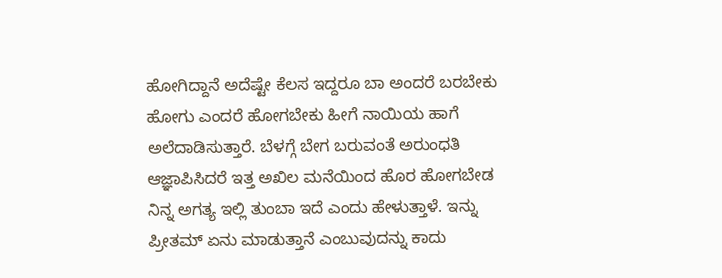ಹೋಗಿದ್ದಾನೆ ಅದೆಷ್ಟೇ ಕೆಲಸ ಇದ್ದರೂ ಬಾ ಅಂದರೆ ಬರಬೇಕು ಹೋಗು ಎಂದರೆ ಹೋಗಬೇಕು ಹೀಗೆ ನಾಯಿಯ ಹಾಗೆ ಅಲೆದಾಡಿಸುತ್ತಾರೆ. ಬೆಳಗ್ಗೆ ಬೇಗ ಬರುವಂತೆ ಅರುಂಧತಿ ಆಜ್ಞಾಪಿಸಿದರೆ ಇತ್ತ ಅಖಿಲ ಮನೆಯಿಂದ ಹೊರ ಹೋಗಬೇಡ ನಿನ್ನ ಅಗತ್ಯ ಇಲ್ಲಿ ತುಂಬಾ ಇದೆ ಎಂದು ಹೇಳುತ್ತಾಳೆ. ಇನ್ನು ಪ್ರೀತಮ್ ಏನು ಮಾಡುತ್ತಾನೆ ಎಂಬುವುದನ್ನು ಕಾದು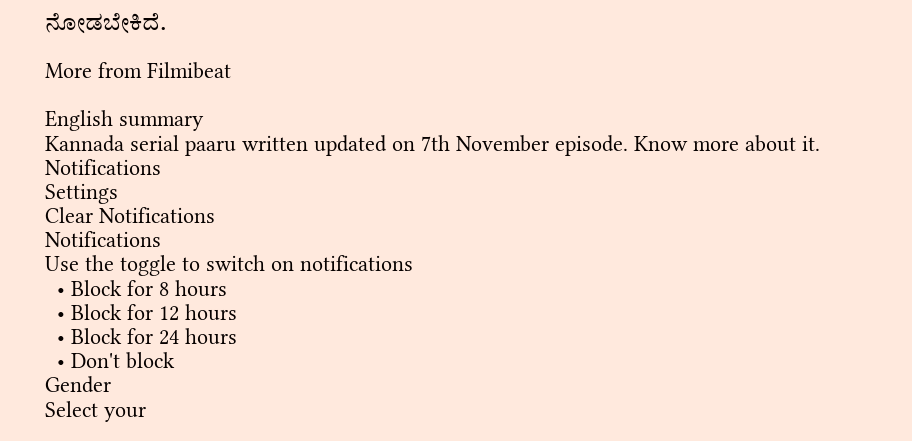ನೋಡಬೇಕಿದೆ.

More from Filmibeat

English summary
Kannada serial paaru written updated on 7th November episode. Know more about it.
Notifications
Settings
Clear Notifications
Notifications
Use the toggle to switch on notifications
  • Block for 8 hours
  • Block for 12 hours
  • Block for 24 hours
  • Don't block
Gender
Select your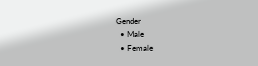Gender
  • Male
  • Female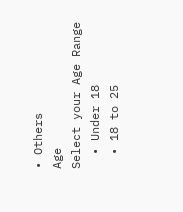• Others
Age
Select your Age Range
  • Under 18
  • 18 to 25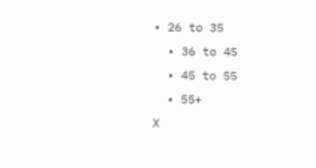• 26 to 35
  • 36 to 45
  • 45 to 55
  • 55+
X